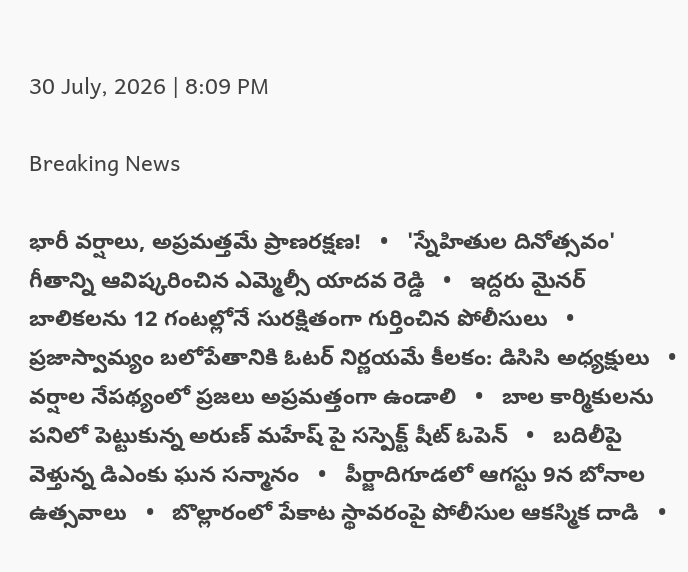30 July, 2026 | 8:09 PM

Breaking News

భారీ వర్షాలు, అప్రమత్తమే ప్రాణరక్షణ!   •   'స్నేహితుల దినోత్సవం' గీతాన్ని ఆవిష్కరించిన ఎమ్మెల్సీ యాదవ రెడ్డి   •   ఇద్దరు మైనర్ బాలికలను 12 గంటల్లోనే సురక్షితంగా గుర్తించిన పోలీసులు   •   ప్రజాస్వామ్యం బలోపేతానికి ఓటర్ నిర్ణయమే కీలకం: డిసిసి అధ్యక్షులు   •   వర్షాల నేపథ్యంలో ప్రజలు అప్రమత్తంగా ఉండాలి   •   బాల కార్మికులను పనిలో పెట్టుకున్న అరుణ్ మహేష్ పై సస్పెక్ట్ షీట్ ఓపెన్   •   బదిలీపై వెళ్తున్న డిఎంకు ఘన సన్మానం   •   పీర్జాదిగూడలో ఆగస్టు 9న బోనాల ఉత్సవాలు   •   బొల్లారంలో పేకాట స్థావరంపై పోలీసుల ఆకస్మిక దాడి   •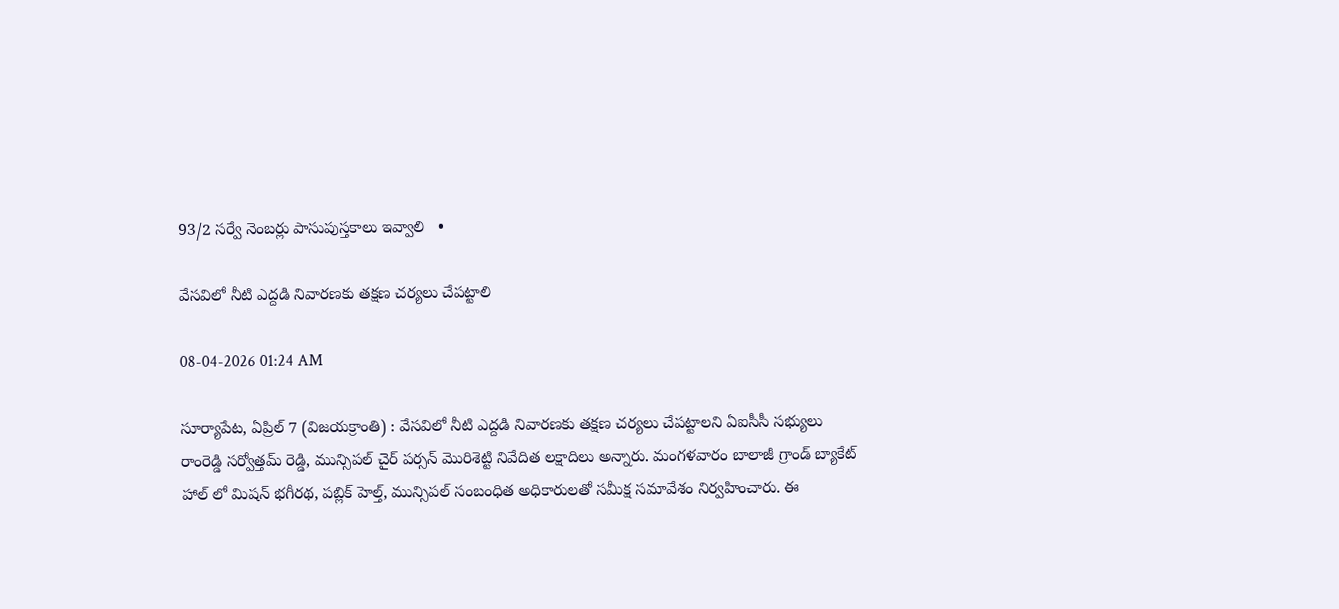93/2 సర్వే నెంబర్లు పాసుపుస్తకాలు ఇవ్వాలి   •

వేసవిలో నీటి ఎద్దడి నివారణకు తక్షణ చర్యలు చేపట్టాలి

08-04-2026 01:24 AM

సూర్యాపేట, ఏప్రిల్ 7 (విజయక్రాంతి) : వేసవిలో నీటి ఎద్దడి నివారణకు తక్షణ చర్యలు చేపట్టాలని ఏఐసీసీ సభ్యులు రాంరెడ్డి సర్వోత్తమ్ రెడ్డి, మున్సిపల్ చైర్ పర్సన్ మొరిశెట్టి నివేదిత లక్షాదిలు అన్నారు. మంగళవారం బాలాజీ గ్రాండ్ బ్యాకేట్ హాల్ లో మిషన్ భగీరథ, పబ్లిక్ హెల్త్, మున్సిపల్ సంబంధిత అధికారులతో సమీక్ష సమావేశం నిర్వహించారు. ఈ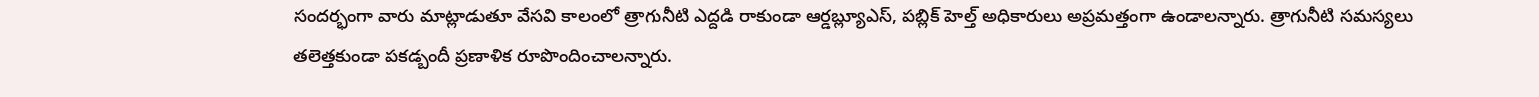సందర్భంగా వారు మాట్లాడుతూ వేసవి కాలంలో త్రాగునీటి ఎద్దడి రాకుండా ఆర్డబ్ల్యూఎస్, పబ్లిక్ హెల్త్ అధికారులు అప్రమత్తంగా ఉండాలన్నారు. త్రాగునీటి సమస్యలు తలెత్తకుండా పకడ్బందీ ప్రణాళిక రూపొందించాలన్నారు.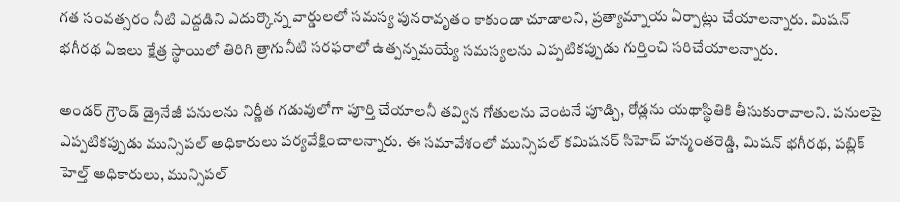గత సంవత్సరం నీటి ఎద్దడిని ఎదుర్కొన్న వార్డులలో సమస్య పునరావృతం కాకుండా చూడాలని, ప్రత్యామ్నాయ ఏర్పాట్లు చేయాలన్నారు. మిషన్ భగీరథ ఏఇలు క్షేత్ర స్థాయిలో తిరిగి త్రాగునీటి సరఫరాలో ఉత్పన్నమయ్యే సమస్యలను ఎప్పటికప్పుడు గుర్తించి సరిచేయాలన్నారు.

అండర్ గ్రౌండ్ డ్రైనేజీ పనులను నిర్ణీత గడువులోగా పూర్తి చేయాలనీ తవ్విన గోతులను వెంటనే పూడ్చి, రోడ్లను యథాస్థితికి తీసుకురావాలని. పనులపై ఎప్పటికప్పుడు మున్సిపల్ అధికారులు పర్యవేక్షించాలన్నారు. ఈ సమావేశంలో మున్సిపల్ కమిషనర్ సిహెచ్ హన్మంతరెడ్డి, మిషన్ భగీరథ, పబ్లిక్ హెల్త్ అధికారులు, మున్సిపల్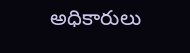అధికారులు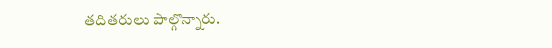తదితరులు పాల్గొన్నారు.